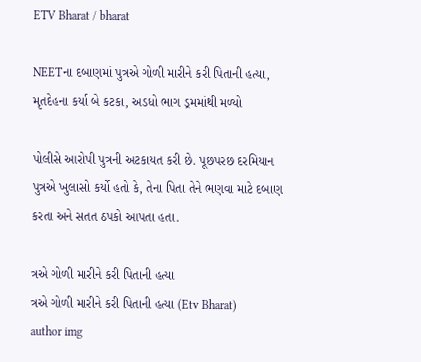ETV Bharat / bharat

NEETના દબાણમાં પુત્રએ ગોળી મારીને કરી પિતાની હત્યા, મૃતદેહના કર્યા બે કટકા, અડધો ભાગ ડ્રમમાંથી મળ્યો

પોલીસે આરોપી પુત્રની અટકાયત કરી છે. પૂછપરછ દરમિયાન પુત્રએ ખુલાસો કર્યો હતો કે, તેના પિતા તેને ભણવા માટે દબાણ કરતા અને સતત ઠપકો આપતા હતા.

ત્રએ ગોળી મારીને કરી પિતાની હત્યા
ત્રએ ગોળી મારીને કરી પિતાની હત્યા (Etv Bharat)
author img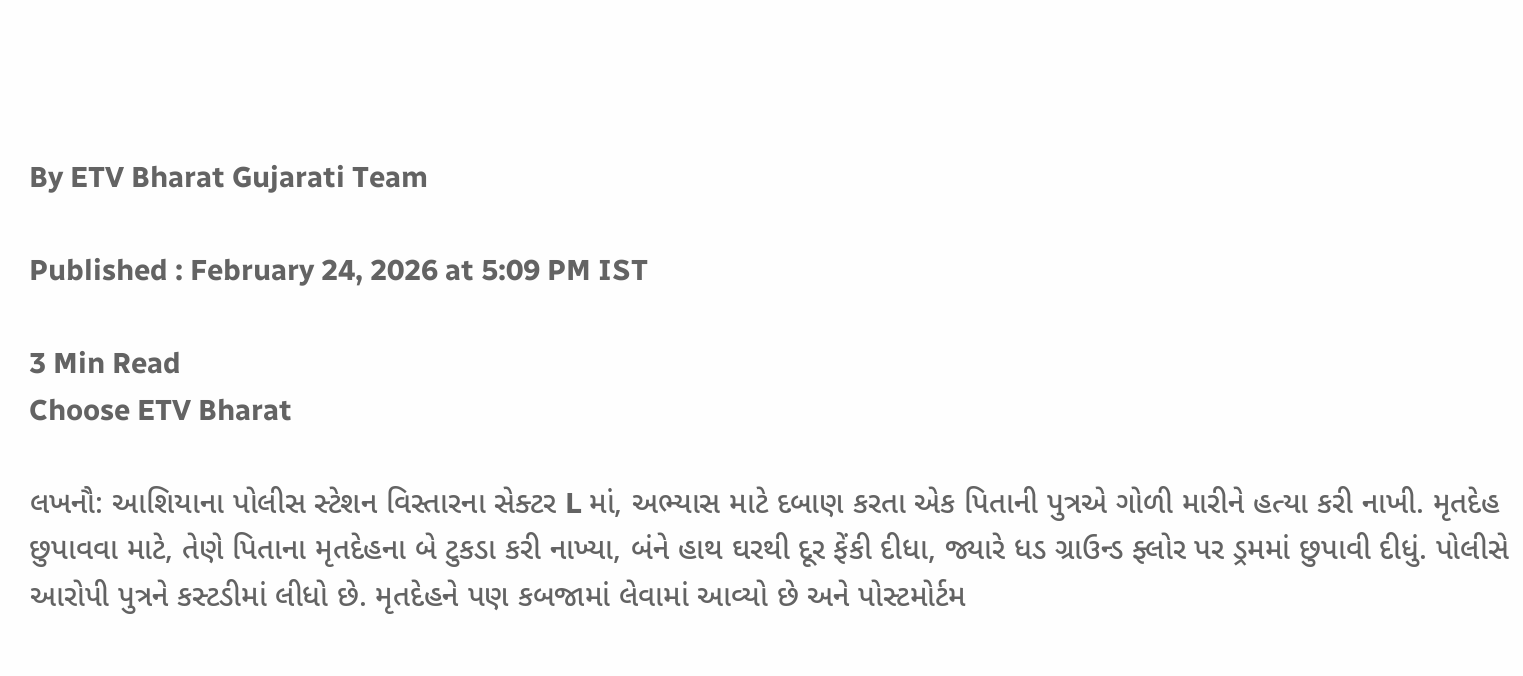By ETV Bharat Gujarati Team

Published : February 24, 2026 at 5:09 PM IST

3 Min Read
Choose ETV Bharat

લખનૌ: આશિયાના પોલીસ સ્ટેશન વિસ્તારના સેક્ટર L માં, અભ્યાસ માટે દબાણ કરતા એક પિતાની પુત્રએ ગોળી મારીને હત્યા કરી નાખી. મૃતદેહ છુપાવવા માટે, તેણે પિતાના મૃતદેહના બે ટુકડા કરી નાખ્યા, બંને હાથ ઘરથી દૂર ફેંકી દીધા, જ્યારે ધડ ગ્રાઉન્ડ ફ્લોર પર ડ્રમમાં છુપાવી દીધું. પોલીસે આરોપી પુત્રને કસ્ટડીમાં લીધો છે. મૃતદેહને પણ કબજામાં લેવામાં આવ્યો છે અને પોસ્ટમોર્ટમ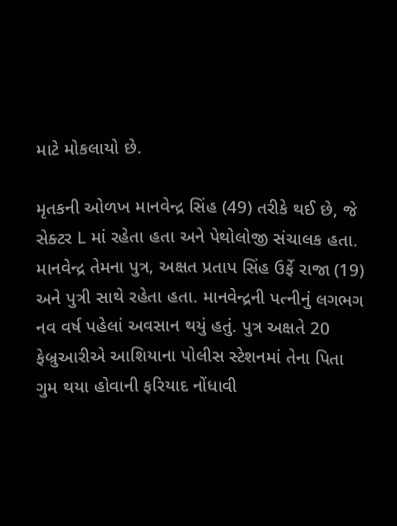માટે મોકલાયો છે.

મૃતકની ઓળખ માનવેન્દ્ર સિંહ (49) તરીકે થઈ છે, જે સેક્ટર L માં રહેતા હતા અને પેથોલોજી સંચાલક હતા. માનવેન્દ્ર તેમના પુત્ર, અક્ષત પ્રતાપ સિંહ ઉર્ફે રાજા (19) અને પુત્રી સાથે રહેતા હતા. માનવેન્દ્રની પત્નીનું લગભગ નવ વર્ષ પહેલાં અવસાન થયું હતું. પુત્ર અક્ષતે 20 ફેબ્રુઆરીએ આશિયાના પોલીસ સ્ટેશનમાં તેના પિતા ગુમ થયા હોવાની ફરિયાદ નોંધાવી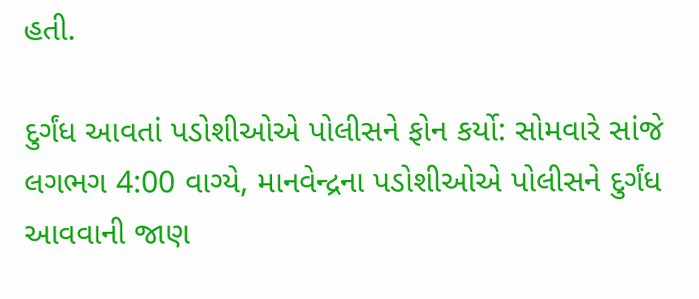હતી.

દુર્ગંધ આવતાં પડોશીઓએ પોલીસને ફોન કર્યો: સોમવારે સાંજે લગભગ 4:00 વાગ્યે, માનવેન્દ્રના પડોશીઓએ પોલીસને દુર્ગંધ આવવાની જાણ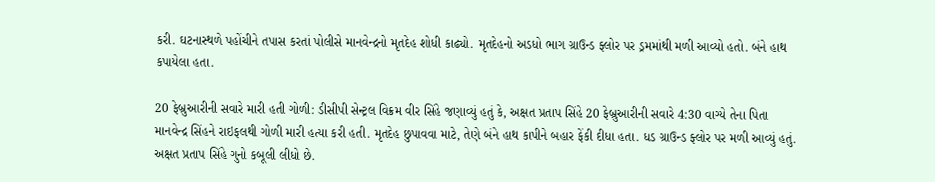કરી. ઘટનાસ્થળે પહોંચીને તપાસ કરતાં પોલીસે માનવેન્દ્રનો મૃતદેહ શોધી કાઢ્યો. મૃતદેહનો અડધો ભાગ ગ્રાઉન્ડ ફ્લોર પર ડ્રમમાંથી મળી આવ્યો હતો. બંને હાથ કપાયેલા હતા.

20 ફેબ્રુઆરીની સવારે મારી હતી ગોળી: ડીસીપી સેન્ટ્રલ વિક્રમ વીર સિંહે જણાવ્યું હતું કે, અક્ષત પ્રતાપ સિંહે 20 ફેબ્રુઆરીની સવારે 4:30 વાગ્યે તેના પિતા માનવેન્દ્ર સિંહને રાઇફલથી ગોળી મારી હત્યા કરી હતી. મૃતદેહ છુપાવવા માટે, તેણે બંને હાથ કાપીને બહાર ફેંકી દીધા હતા. ધડ ગ્રાઉન્ડ ફ્લોર પર મળી આવ્યું હતું. અક્ષત પ્રતાપ સિંહે ગુનો કબૂલી લીધો છે.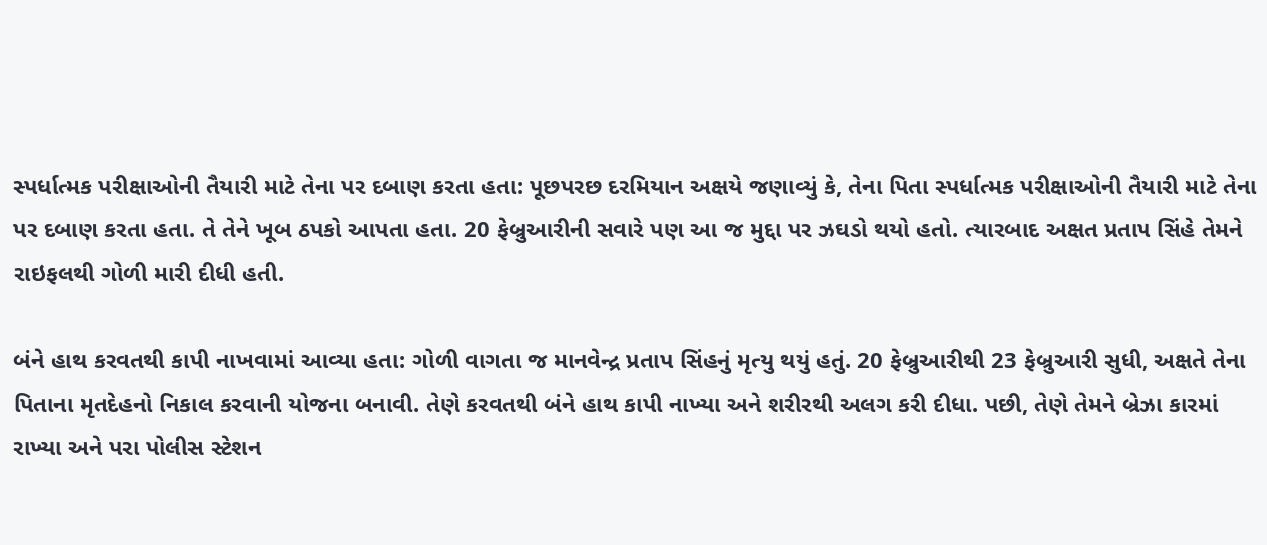સ્પર્ધાત્મક પરીક્ષાઓની તૈયારી માટે તેના પર દબાણ કરતા હતા: પૂછપરછ દરમિયાન અક્ષયે જણાવ્યું કે, તેના પિતા સ્પર્ધાત્મક પરીક્ષાઓની તૈયારી માટે તેના પર દબાણ કરતા હતા. તે તેને ખૂબ ઠપકો આપતા હતા. 20 ફેબ્રુઆરીની સવારે પણ આ જ મુદ્દા પર ઝઘડો થયો હતો. ત્યારબાદ અક્ષત પ્રતાપ સિંહે તેમને રાઇફલથી ગોળી મારી દીધી હતી.

બંને હાથ કરવતથી કાપી નાખવામાં આવ્યા હતા: ગોળી વાગતા જ માનવેન્દ્ર પ્રતાપ સિંહનું મૃત્યુ થયું હતું. 20 ફેબ્રુઆરીથી 23 ફેબ્રુઆરી સુધી, અક્ષતે તેના પિતાના મૃતદેહનો નિકાલ કરવાની યોજના બનાવી. તેણે કરવતથી બંને હાથ કાપી નાખ્યા અને શરીરથી અલગ કરી દીધા. પછી, તેણે તેમને બ્રેઝા કારમાં રાખ્યા અને પરા પોલીસ સ્ટેશન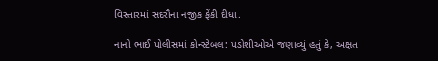વિસ્તારમાં સદરૌના નજીક ફેંકી દીધા.

નાનો ભાઈ પોલીસમાં કોન્સ્ટેબલ: પડોશીઓએ જણાવ્યું હતું કે, અક્ષત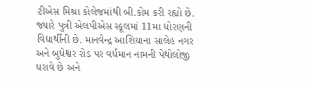ટીએસ મિશ્રા કોલેજમાંથી બી.કોમ કરી રહ્યો છે. જ્યારે પુત્રી એલપીએસ સ્કૂલમાં 11મા ધોરણની વિદ્યાર્થીની છે. માનવેન્દ્ર આશિયાના સાલેહ નગર અને બુધેશ્વર રોડ પર વર્ધમાન નામની પેથોલોજી ધરાવે છે અને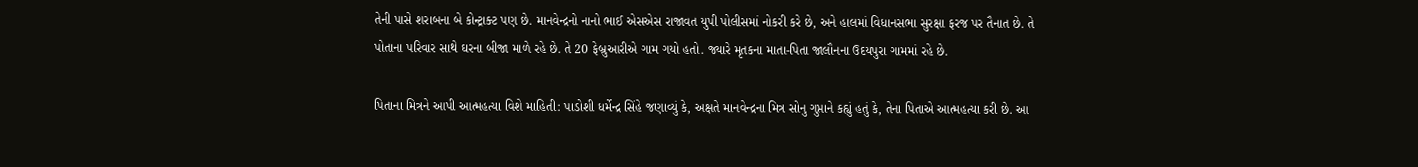તેની પાસે શરાબના બે કોન્ટ્રાક્ટ પણ છે. માનવેન્દ્રનો નાનો ભાઈ એસએસ રાજાવત યુપી પોલીસમાં નોકરી કરે છે, અને હાલમાં વિધાનસભા સુરક્ષા ફરજ પર તૈનાત છે. તે પોતાના પરિવાર સાથે ઘરના બીજા માળે રહે છે. તે 20 ફેબ્રુઆરીએ ગામ ગયો હતો. જ્યારે મૃતકના માતા-પિતા જાલૌનના ઉદયપુરા ગામમાં રહે છે.

પિતાના મિત્રને આપી આત્મહત્યા વિશે માહિતી: પાડોશી ધર્મેન્દ્ર સિંહે જણાવ્યું કે, અક્ષતે માનવેન્દ્રના મિત્ર સોનુ ગુપ્તાને કહ્યું હતું કે, તેના પિતાએ આત્મહત્યા કરી છે. આ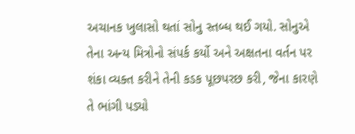અચાનક ખુલાસો થતાં સોનુ સ્તબ્ધ થઈ ગયો. સોનુએ તેના અન્ય મિત્રોનો સંપર્ક કર્યો અને અક્ષતના વર્તન પર શંકા વ્યક્ત કરીને તેની કડક પૂછપરછ કરી, જેના કારણે તે ભાંગી પડ્યો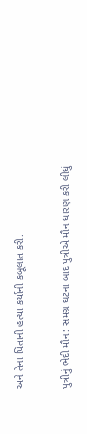અને તેના પિતાની હત્યા કર્યાની કબૂલાત કરી.

પુત્રીનું ભેદી મૌન: સમગ્ર ઘટના બાદ પુત્રીએ મૌન ધારણ કરી લીધું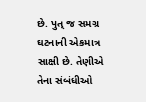છે. પુત્ જ સમગ્ર ઘટનાની એકમાત્ર સાક્ષી છે. તેણીએ તેના સંબંધીઓ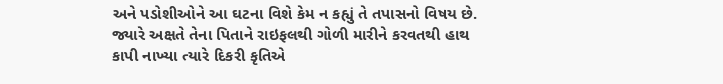અને પડોશીઓને આ ઘટના વિશે કેમ ન કહ્યું તે તપાસનો વિષય છે. જ્યારે અક્ષતે તેના પિતાને રાઇફલથી ગોળી મારીને કરવતથી હાથ કાપી નાખ્યા ત્યારે દિકરી કૃતિએ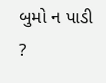બુમો ન પાડી ?